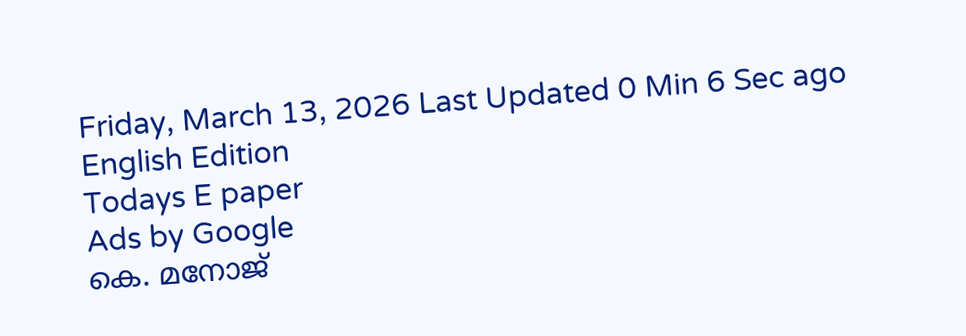Friday, March 13, 2026 Last Updated 0 Min 6 Sec ago English Edition
Todays E paper
Ads by Google
കെ. മനോജ്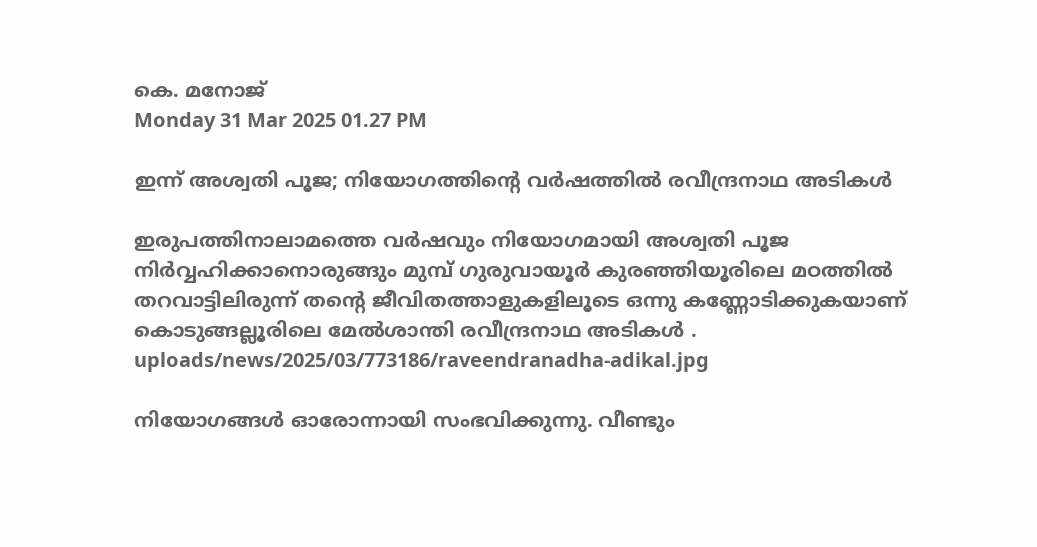കെ. മനോജ്
Monday 31 Mar 2025 01.27 PM

ഇന്ന് അശ്വതി പൂജ; നിയോഗത്തിന്റെ വര്‍ഷത്തില്‍ രവീന്ദ്രനാഥ അടികള്‍

ഇരുപത്തിനാലാമത്തെ വർഷവും നിയോഗമായി അശ്വതി പൂജ നിർവ്വഹിക്കാനൊരുങ്ങും മുമ്പ് ഗുരുവായൂർ കുരഞ്ഞിയൂരിലെ മഠത്തിൽ തറവാട്ടിലിരുന്ന് തന്റെ ജീവിതത്താളുകളിലൂടെ ഒന്നു കണ്ണോടിക്കുകയാണ് കൊടുങ്ങല്ലൂരിലെ മേൽശാന്തി രവീന്ദ്രനാഥ അടികൾ .
uploads/news/2025/03/773186/raveendranadha-adikal.jpg

നിയോഗങ്ങൾ ഓരോന്നായി സംഭവിക്കുന്നു. വീണ്ടും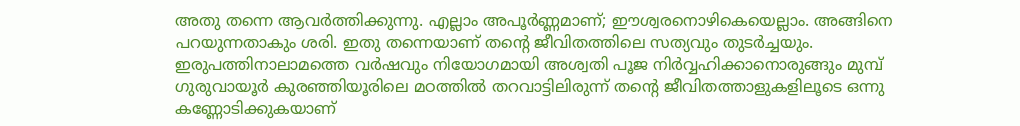അതു തന്നെ ആവർത്തിക്കുന്നു. എല്ലാം അപൂർണ്ണമാണ്; ഈശ്വരനൊഴികെയെല്ലാം. അങ്ങിനെ പറയുന്നതാകും ശരി. ഇതു തന്നെയാണ് തന്റെ ജീവിതത്തിലെ സത്യവും തുടർച്ചയും. ഇരുപത്തിനാലാമത്തെ വർഷവും നിയോഗമായി അശ്വതി പൂജ നിർവ്വഹിക്കാനൊരുങ്ങും മുമ്പ് ഗുരുവായൂർ കുരഞ്ഞിയൂരിലെ മഠത്തിൽ തറവാട്ടിലിരുന്ന് തന്റെ ജീവിതത്താളുകളിലൂടെ ഒന്നു കണ്ണോടിക്കുകയാണ്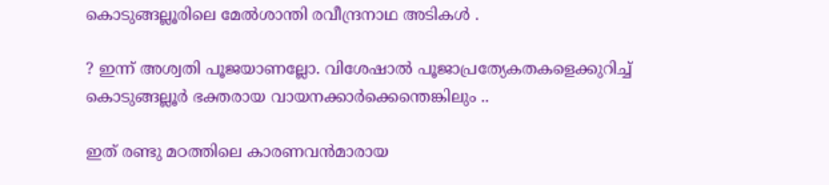കൊടുങ്ങല്ലൂരിലെ മേൽശാന്തി രവീന്ദ്രനാഥ അടികൾ .

? ഇന്ന് അശ്വതി പൂജയാണല്ലോ. വിശേഷാൽ പൂജാപ്രത്യേകതകളെക്കുറിച്ച് കൊടുങ്ങല്ലൂർ ഭക്തരായ വായനക്കാർക്കെന്തെങ്കിലും ..

ഇത് രണ്ടു മഠത്തിലെ കാരണവൻമാരായ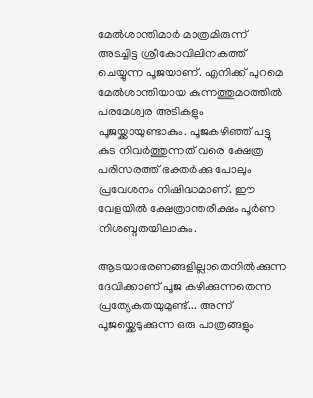മേൽശാന്തിമാർ മാത്രമിരുന്ന് അടച്ചിട്ട ശ്രീകോവിലിനകത്ത് ചെയ്യുന്ന പൂജയാണ്. എനിക്ക് പുറമെ മേൽശാന്തിയായ കുന്നത്തുമഠത്തിൽ പരമേശ്വര അടികളും പൂജയ്ക്കായുണ്ടാകും. പൂജകഴിഞ്ഞ് പട്ടു കുട നിവർത്തുന്നത് വരെ ക്ഷേത്ര പരിസരത്ത് ഭക്തർക്കു പോലും പ്രവേശനം നിഷിദ്ധമാണ്. ഈ വേളയിൽ ക്ഷേത്രാന്തരീക്ഷം പൂർണ നിശബ്ദതയിലാകും.

ആടയാഭരണങ്ങളില്ലാതെനിൽക്കുന്ന ദേവിക്കാണ് പൂജ കഴിക്കുന്നതെന്ന പ്രത്യേകതയുമുണ്ട്... അന്ന് പൂജയ്ക്കെടുക്കുന്ന ഒരു പാത്രങ്ങളും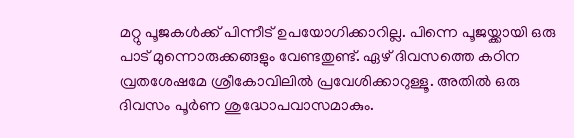മറ്റു പൂജകൾക്ക് പിന്നീട് ഉപയോഗിക്കാറില്ല. പിന്നെ പൂജയ്ക്കായി ഒരു പാട് മുന്നൊരുക്കങ്ങളും വേണ്ടതുണ്ട്. ഏഴ് ദിവസത്തെ കഠിന വ്രതശേഷമേ ശ്രീകോവിലിൽ പ്രവേശിക്കാറുള്ളൂ. അതിൽ ഒരു ദിവസം പൂർണ ശുദ്ധോപവാസമാകും.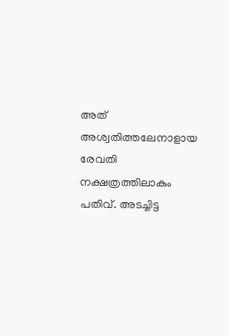അത് അശ്വതിത്തലേനാളായ രേവതി നക്ഷത്രത്തിലാകും പതിവ്. അടച്ചിട്ട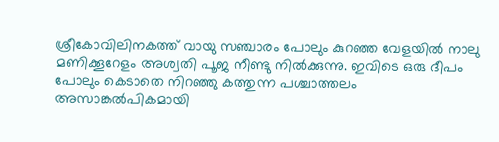ശ്രീകോവിലിനകത്ത് വായു സഞ്ചാരം പോലും കുറഞ്ഞ വേളയിൽ നാലു മണിക്കൂറേളം അശ്വതി പൂജ നീണ്ടു നിൽക്കുന്നു. ഇവിടെ ഒരു ദീപം പോലും കെടാതെ നിറഞ്ഞു കത്തുന്ന പശ്ചാത്തലം അസാങ്കൽപികമായി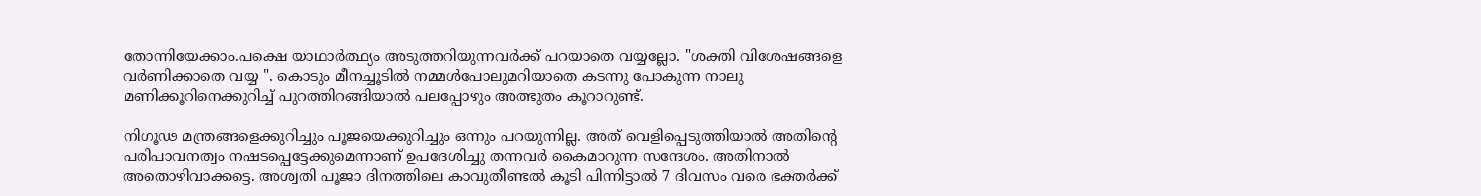തോന്നിയേക്കാം.പക്ഷെ യാഥാർത്ഥ്യം അടുത്തറിയുന്നവർക്ക് പറയാതെ വയ്യല്ലോ. "ശക്തി വിശേഷങ്ങളെ വർണിക്കാതെ വയ്യ ". കൊടും മീനച്ചൂടിൽ നമ്മൾപോലുമറിയാതെ കടന്നു പോകുന്ന നാലു മണിക്കൂറിനെക്കുറിച്ച് പുറത്തിറങ്ങിയാൽ പലപ്പോഴും അത്ഭുതം കൂറാറുണ്ട്.

നിഗൂഢ മന്ത്രങ്ങളെക്കുറിച്ചും പൂജയെക്കുറിച്ചും ഒന്നും പറയുന്നില്ല. അത് വെളിപ്പെടുത്തിയാൽ അതിൻ്റെ പരിപാവനത്വം നഷടപ്പെട്ടേക്കുമെന്നാണ് ഉപദേശിച്ചു തന്നവർ കൈമാറുന്ന സന്ദേശം. അതിനാൽ അതൊഴിവാക്കട്ടെ. അശ്വതി പൂജാ ദിനത്തിലെ കാവുതീണ്ടൽ കൂടി പിന്നിട്ടാൽ 7 ദിവസം വരെ ഭക്തർക്ക്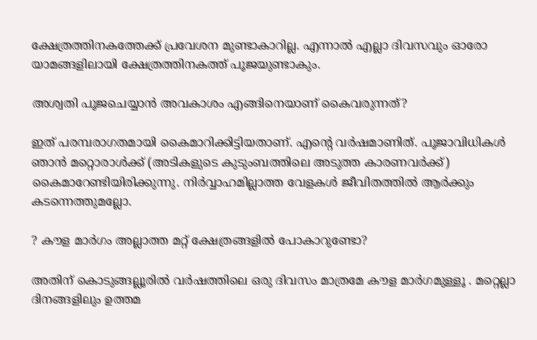ക്ഷേത്രത്തിനകത്തേക്ക് പ്രവേശന മുണ്ടാകാറില്ല. എന്നാൽ എല്ലാ ദിവസവും ഓരോ യാമങ്ങളിലായി ക്ഷേത്രത്തിനകത്ത് പൂജയുണ്ടാകും.

അശ്വതി പൂജചെയ്യാൻ അവകാശം എങ്ങിനെയാണ് കൈവരുന്നത്?

ഇത് പരമ്പരാഗതമായി കൈമാറിക്കിട്ടിയതാണ്. എന്റെ വർഷമാണിത്. പൂജാവിധികൾ ഞാൻ മറ്റൊരാൾക്ക് (അടികളുടെ കുടുംബത്തിലെ അടുത്ത കാരണവർക്ക്) കൈമാറേണ്ടിയിരിക്കുന്നു. നിർവ്വാഹമില്ലാത്ത വേളകൾ ജീവിതത്തിൽ ആർക്കും കടന്നെത്തുമല്ലോ.

? കൗള മാർഗം അല്ലാത്ത മറ്റ് ക്ഷേത്രങ്ങളിൽ പോകാറുണ്ടോ?

അതിന് കൊടുങ്ങല്ലൂരിൽ വർഷത്തിലെ ഒരു ദിവസം മാത്രമേ കൗള മാർഗമുള്ളൂ . മറ്റെല്ലാ ദിനങ്ങളിലും ഉത്തമ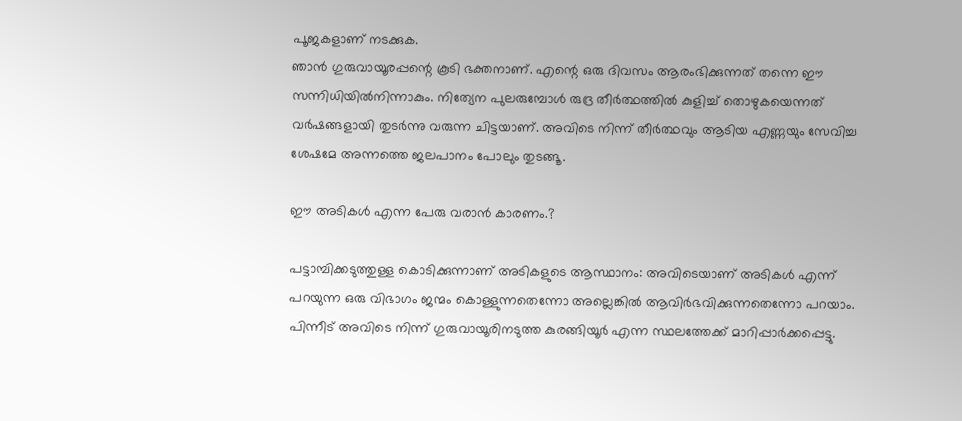പൂജകളാണ് നടക്കുക.
ഞാൻ ഗുരുവായൂരപ്പന്റെ കൂടി ഭക്തനാണ്. എന്റെ ഒരു ദിവസം ആരംഭിക്കുന്നത് തന്നെ ഈ സന്നിധിയിൽനിന്നാകും. നിത്യേന പുലരുമ്പോൾ രുദ്ര തീർത്ഥത്തിൽ കുളിച്ച് തൊഴുകയെന്നത് വർഷങ്ങളായി തുടർന്നു വരുന്ന ചിട്ടയാണ്. അവിടെ നിന്ന് തീർത്ഥവും ആടിയ എണ്ണയും സേവിച്ച ശേഷമേ അന്നത്തെ ജലപാനം പോലും തുടങ്ങൂ.

ഈ അടികൾ എന്ന പേരു വരാൻ കാരണം.?

പട്ടാമ്പിക്കടുത്തുള്ള കൊടിക്കുന്നാണ് അടികളുടെ ആസ്ഥാനം: അവിടെയാണ് അടികൾ എന്ന് പറയുന്ന ഒരു വിഭാഗം ജന്മം കൊള്ളുന്നതെന്നോ അല്ലെങ്കിൽ ആവിർഭവിക്കുന്നതെന്നോ പറയാം. പിന്നീട് അവിടെ നിന്ന് ഗുരുവായൂരിനടുത്ത കുരങ്ങിയൂർ എന്ന സ്ഥലത്തേക്ക് മാറിപ്പാർക്കപ്പെട്ടു.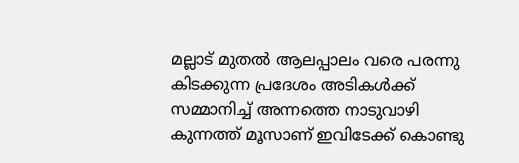മല്ലാട് മുതൽ ആലപ്പാലം വരെ പരന്നു കിടക്കുന്ന പ്രദേശം അടികൾക്ക് സമ്മാനിച്ച് അന്നത്തെ നാടുവാഴി കുന്നത്ത് മൂസാണ് ഇവിടേക്ക് കൊണ്ടു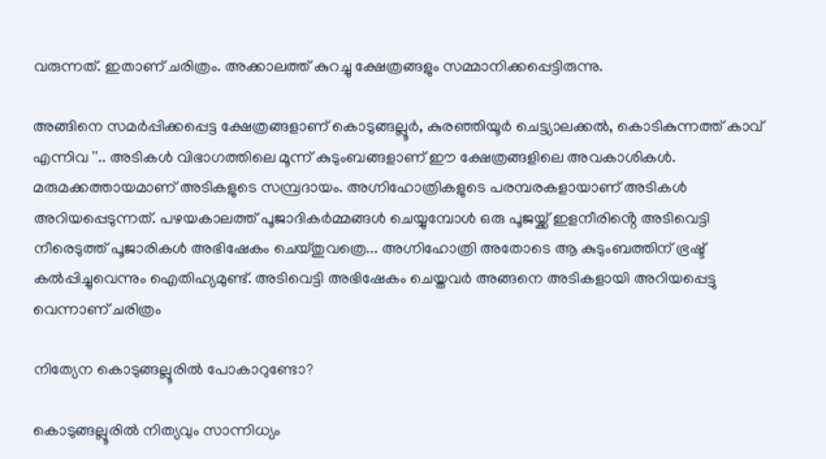വരുന്നത്. ഇതാണ് ചരിത്രം. അക്കാലത്ത് കുറച്ചു ക്ഷേത്രങ്ങളും സമ്മാനിക്കപ്പെട്ടിരുന്നു.

അങ്ങിനെ സമർപ്പിക്കപ്പെട്ട ക്ഷേത്രങ്ങളാണ് കൊടുങ്ങല്ലൂർ, കുരഞ്ഞിയൂർ ചെട്ട്യാലക്കൽ, കൊടികുന്നത്ത് കാവ് എന്നിവ ''.. അടികൾ വിഭാഗത്തിലെ മൂന്ന് കുടുംബങ്ങളാണ് ഈ ക്ഷേത്രങ്ങളിലെ അവകാശികൾ. മരുമക്കത്തായമാണ് അടികളുടെ സമ്പ്രദായം. അഗ്നിഹോത്രികളുടെ പരമ്പരകളായാണ് അടികൾ അറിയപ്പെടുന്നത്. പഴയകാലത്ത് പൂജാദികർമ്മങ്ങൾ ചെയ്യുമ്പോൾ ഒരു പൂജയ്ക്ക് ഇളനീരിൻ്റെ അടിവെട്ടി നീരെടുത്ത് പൂജാരികൾ അഭിഷേകം ചെയ്തുവത്രെ... അഗ്നിഹോത്രി അതോടെ ആ കുടുംബത്തിന് ഭ്രഷ്ട് കൽപ്പിച്ചുവെന്നും ഐതിഹ്യമുണ്ട്. അടിവെട്ടി അഭിഷേകം ചെയ്തവർ അങ്ങനെ അടികളായി അറിയപ്പെട്ടു വെന്നാണ് ചരിത്രം

നിത്യേന കൊടുങ്ങല്ലൂരിൽ പോകാറുണ്ടോ?

കൊടുങ്ങല്ലൂരിൽ നിത്യവും സാന്നിധ്യം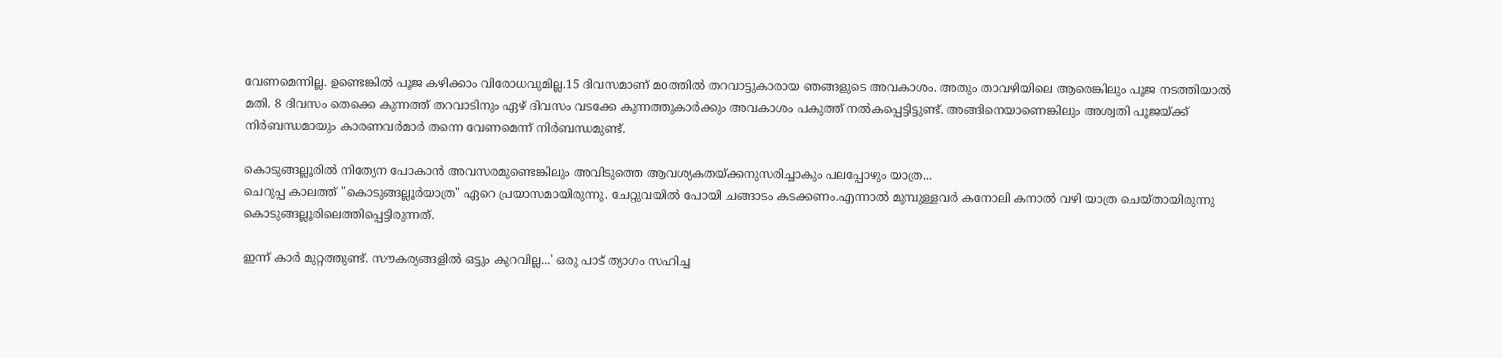വേണമെന്നില്ല. ഉണ്ടെങ്കിൽ പൂജ കഴിക്കാം വിരോധവുമില്ല.15 ദിവസമാണ് മoത്തിൽ തറവാട്ടുകാരായ ഞങ്ങളുടെ അവകാശം. അതും താവഴിയിലെ ആരെങ്കിലും പൂജ നടത്തിയാൽ മതി. 8 ദിവസം തെക്കെ കുന്നത്ത് തറവാടിനും ഏഴ് ദിവസം വടക്കേ കുന്നത്തുകാർക്കും അവകാശം പകുത്ത് നൽകപ്പെട്ടിട്ടുണ്ട്. അങ്ങിനെയാണെങ്കിലും അശ്വതി പൂജയ്ക്ക് നിർബന്ധമായും കാരണവർമാർ തന്നെ വേണമെന്ന് നിർബന്ധമുണ്ട്.

കൊടുങ്ങല്ലൂരിൽ നിത്യേന പോകാൻ അവസരമുണ്ടെങ്കിലും അവിടുത്തെ ആവശ്യകതയ്ക്കനുസരിച്ചാകും പലപ്പോഴും യാത്ര...
ചെറുപ്പ കാലത്ത് "കൊടുങ്ങല്ലൂർയാത്ര" ഏറെ പ്രയാസമായിരുന്നു. ചേറ്റുവയിൽ പോയി ചങ്ങാടം കടക്കണം.എന്നാൽ മുമ്പുള്ളവർ കനോലി കനാൽ വഴി യാത്ര ചെയ്തായിരുന്നു കൊടുങ്ങല്ലൂരിലെത്തിപ്പെട്ടിരുന്നത്.

ഇന്ന് കാർ മുറ്റത്തുണ്ട്. സൗകര്യങ്ങളിൽ ഒട്ടും കുറവില്ല...' ഒരു പാട് ത്യാഗം സഹിച്ച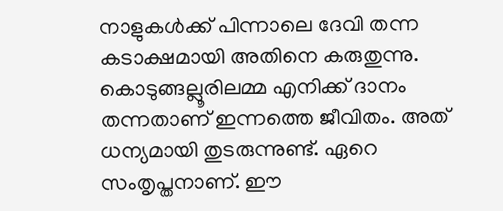നാളുകൾക്ക് പിന്നാലെ ദേവി തന്ന കടാക്ഷമായി അതിനെ കരുതുന്നു.
കൊടുങ്ങല്ലൂരിലമ്മ എനിക്ക് ദാനം തന്നതാണ് ഇന്നത്തെ ജീവിതം. അത് ധന്യമായി തുടരുന്നുണ്ട്. ഏറെ സംതൃപ്തനാണ്. ഈ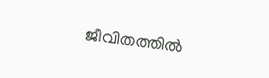ജീവിതത്തിൽ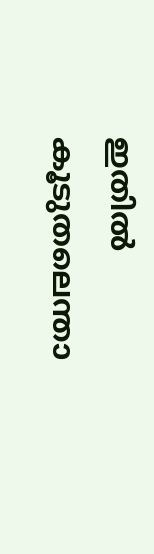ഇതിൽ കൂടുതലെന്താ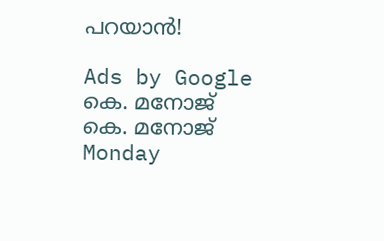പറയാൻ!

Ads by Google
കെ. മനോജ്
കെ. മനോജ്
Monday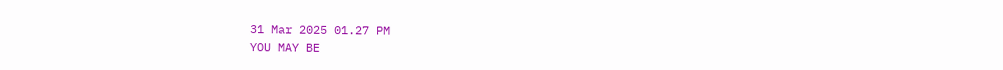31 Mar 2025 01.27 PM
YOU MAY BE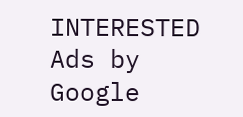INTERESTED
Ads by Google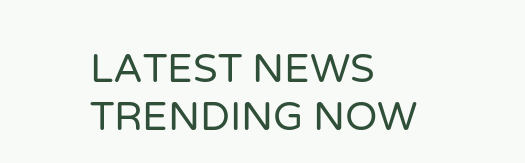LATEST NEWS
TRENDING NOW